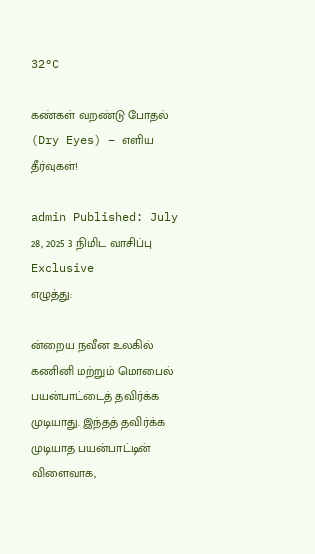32°C

கண்கள் வறண்டு போதல் (Dry Eyes) – எளிய தீர்வுகள்!

admin Published: July 28, 2025 3 நிமிட வாசிப்பு Exclusive
எழுத்து:

ன்றைய நவீன உலகில் கணினி மற்றும் மொபைல் பயன்பாட்டைத் தவிர்க்க முடியாது. இந்தத் தவிர்க்க முடியாத பயன்பாட்டின் விளைவாக,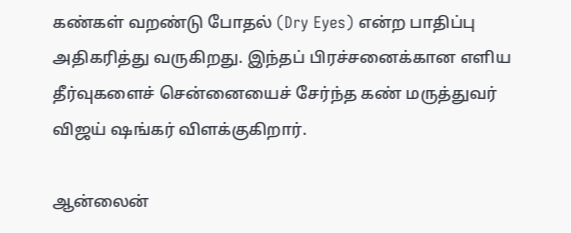கண்கள் வறண்டு போதல் (Dry Eyes) என்ற பாதிப்பு அதிகரித்து வருகிறது. இந்தப் பிரச்சனைக்கான எளிய தீர்வுகளைச் சென்னையைச் சேர்ந்த கண் மருத்துவர் விஜய் ஷங்கர் விளக்குகிறார்.

ஆன்லைன்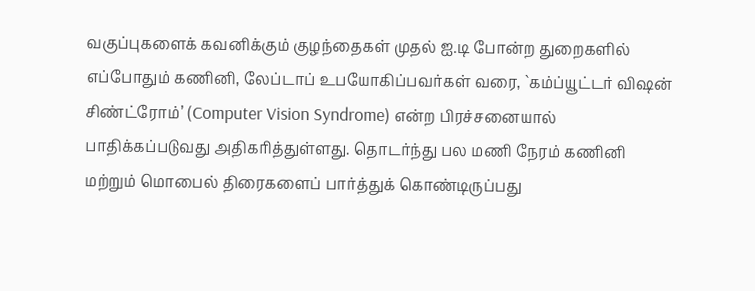வகுப்புகளைக் கவனிக்கும் குழந்தைகள் முதல் ஐ.டி போன்ற துறைகளில் எப்போதும் கணினி, லேப்டாப் உபயோகிப்பவர்கள் வரை, `கம்ப்யூட்டர் விஷன் சிண்ட்ரோம்’ (Computer Vision Syndrome) என்ற பிரச்சனையால் பாதிக்கப்படுவது அதிகரித்துள்ளது. தொடர்ந்து பல மணி நேரம் கணினி மற்றும் மொபைல் திரைகளைப் பார்த்துக் கொண்டிருப்பது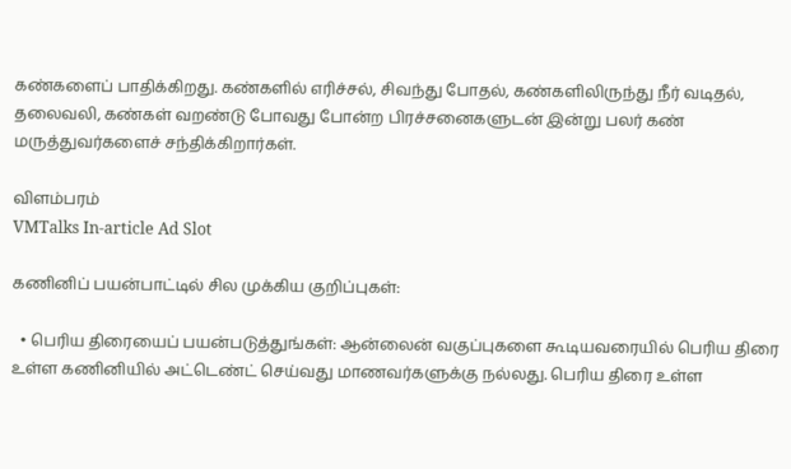கண்களைப் பாதிக்கிறது. கண்களில் எரிச்சல், சிவந்து போதல், கண்களிலிருந்து நீர் வடிதல், தலைவலி, கண்கள் வறண்டு போவது போன்ற பிரச்சனைகளுடன் இன்று பலர் கண் மருத்துவர்களைச் சந்திக்கிறார்கள்.

விளம்பரம்
VMTalks In-article Ad Slot

கணினிப் பயன்பாட்டில் சில முக்கிய குறிப்புகள்:

  • பெரிய திரையைப் பயன்படுத்துங்கள்: ஆன்லைன் வகுப்புகளை கூடியவரையில் பெரிய திரை உள்ள கணினியில் அட்டெண்ட் செய்வது மாணவர்களுக்கு நல்லது. பெரிய திரை உள்ள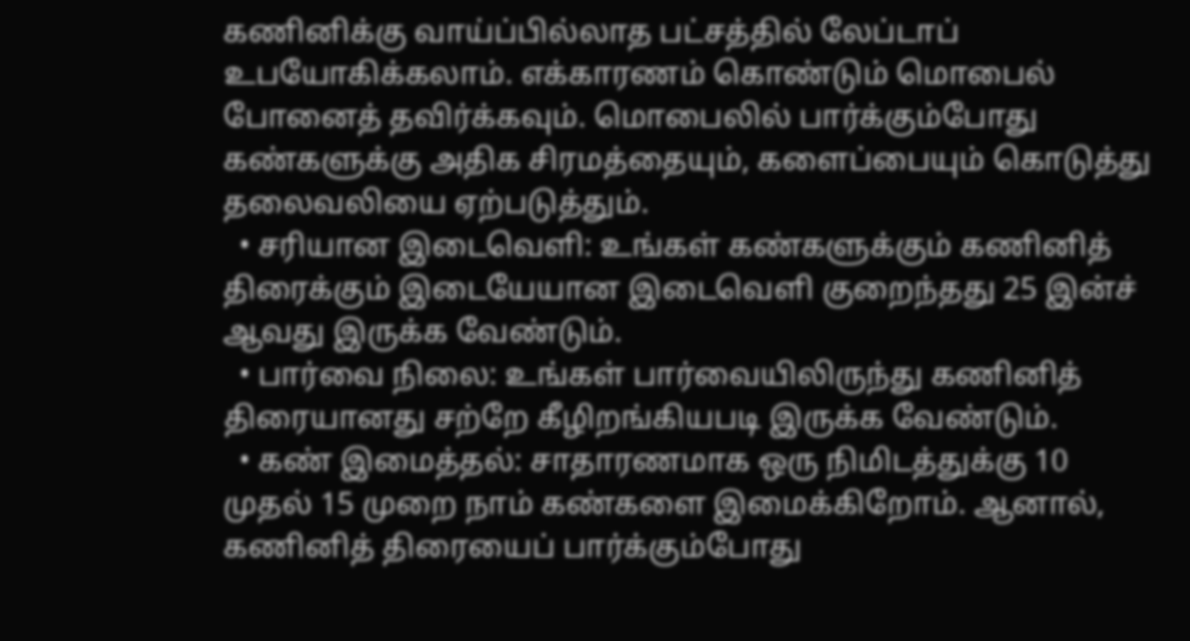கணினிக்கு வாய்ப்பில்லாத பட்சத்தில் லேப்டாப் உபயோகிக்கலாம். எக்காரணம் கொண்டும் மொபைல் போனைத் தவிர்க்கவும். மொபைலில் பார்க்கும்போது கண்களுக்கு அதிக சிரமத்தையும், களைப்பையும் கொடுத்து தலைவலியை ஏற்படுத்தும்.
  • சரியான இடைவெளி: உங்கள் கண்களுக்கும் கணினித் திரைக்கும் இடையேயான இடைவெளி குறைந்தது 25 இன்ச் ஆவது இருக்க வேண்டும்.
  • பார்வை நிலை: உங்கள் பார்வையிலிருந்து கணினித் திரையானது சற்றே கீழிறங்கியபடி இருக்க வேண்டும்.
  • கண் இமைத்தல்: சாதாரணமாக ஒரு நிமிடத்துக்கு 10 முதல் 15 முறை நாம் கண்களை இமைக்கிறோம். ஆனால், கணினித் திரையைப் பார்க்கும்போது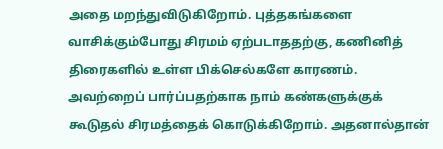அதை மறந்துவிடுகிறோம். புத்தகங்களை வாசிக்கும்போது சிரமம் ஏற்படாததற்கு, கணினித் திரைகளில் உள்ள பிக்செல்களே காரணம். அவற்றைப் பார்ப்பதற்காக நாம் கண்களுக்குக் கூடுதல் சிரமத்தைக் கொடுக்கிறோம். அதனால்தான்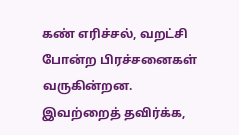கண் எரிச்சல், வறட்சி போன்ற பிரச்சனைகள் வருகின்றன. இவற்றைத் தவிர்க்க,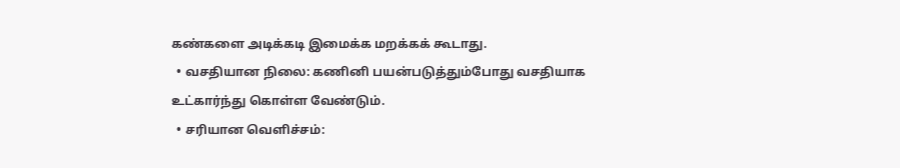கண்களை அடிக்கடி இமைக்க மறக்கக் கூடாது.
  • வசதியான நிலை: கணினி பயன்படுத்தும்போது வசதியாக உட்கார்ந்து கொள்ள வேண்டும்.
  • சரியான வெளிச்சம்: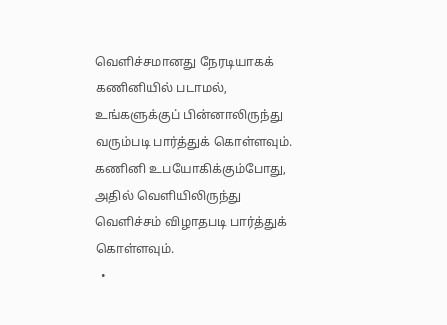வெளிச்சமானது நேரடியாகக் கணினியில் படாமல், உங்களுக்குப் பின்னாலிருந்து வரும்படி பார்த்துக் கொள்ளவும். கணினி உபயோகிக்கும்போது, அதில் வெளியிலிருந்து வெளிச்சம் விழாதபடி பார்த்துக் கொள்ளவும்.
  •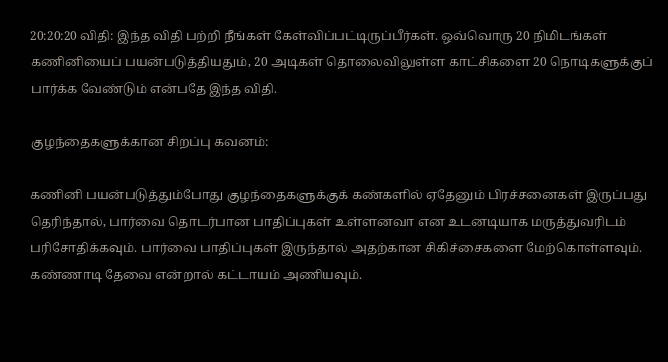20:20:20 விதி: இந்த விதி பற்றி நீங்கள் கேள்விப்பட்டிருப்பீர்கள். ஒவ்வொரு 20 நிமிடங்கள் கணினியைப் பயன்படுத்தியதும், 20 அடிகள் தொலைவிலுள்ள காட்சிகளை 20 நொடிகளுக்குப் பார்க்க வேண்டும் என்பதே இந்த விதி.

குழந்தைகளுக்கான சிறப்பு கவனம்:

கணினி பயன்படுத்தும்போது குழந்தைகளுக்குக் கண்களில் ஏதேனும் பிரச்சனைகள் இருப்பது தெரிந்தால், பார்வை தொடர்பான பாதிப்புகள் உள்ளனவா என உடனடியாக மருத்துவரிடம் பரிசோதிக்கவும். பார்வை பாதிப்புகள் இருந்தால் அதற்கான சிகிச்சைகளை மேற்கொள்ளவும். கண்ணாடி தேவை என்றால் கட்டாயம் அணியவும்.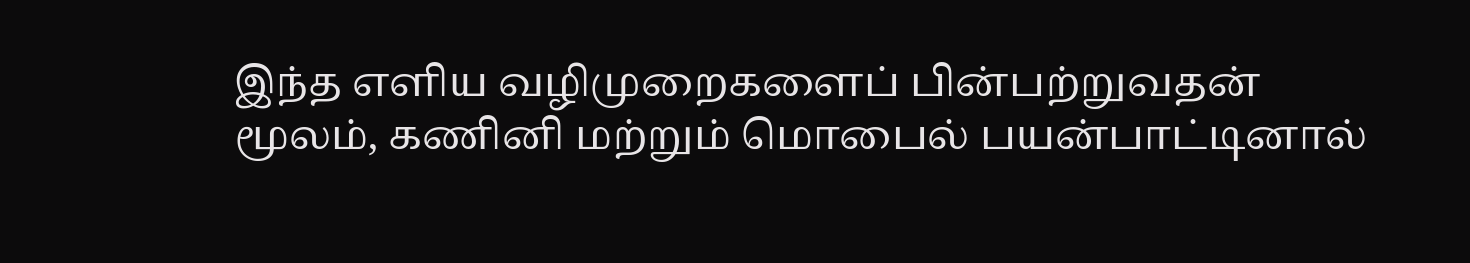இந்த எளிய வழிமுறைகளைப் பின்பற்றுவதன் மூலம், கணினி மற்றும் மொபைல் பயன்பாட்டினால்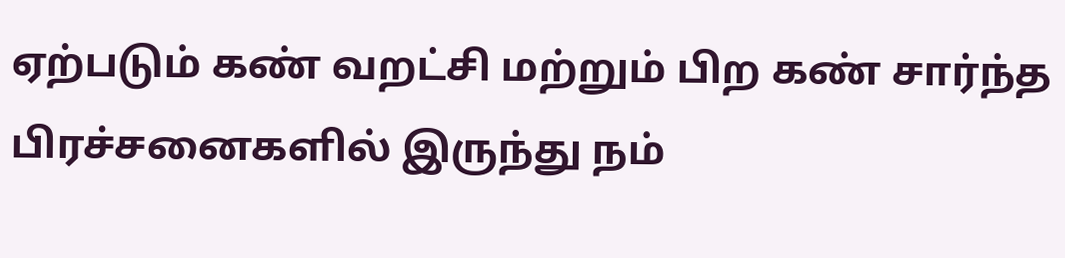ஏற்படும் கண் வறட்சி மற்றும் பிற கண் சார்ந்த பிரச்சனைகளில் இருந்து நம்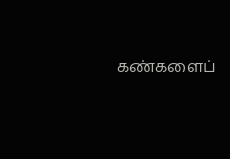கண்களைப்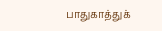பாதுகாத்துக்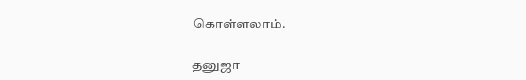கொள்ளலாம்.

தனுஜா